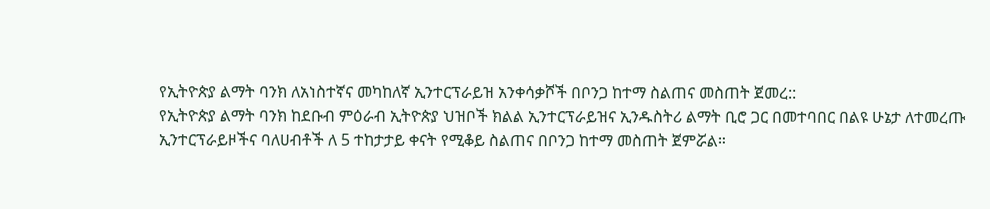የኢትዮጵያ ልማት ባንክ ለአነስተኛና መካከለኛ ኢንተርፕራይዝ አንቀሳቃሾች በቦንጋ ከተማ ስልጠና መስጠት ጀመረ::
የኢትዮጵያ ልማት ባንክ ከደቡብ ምዕራብ ኢትዮጵያ ህዝቦች ክልል ኢንተርፕራይዝና ኢንዱስትሪ ልማት ቢሮ ጋር በመተባበር በልዩ ሁኔታ ለተመረጡ ኢንተርፕራይዞችና ባለሀብቶች ለ 5 ተከታታይ ቀናት የሚቆይ ስልጠና በቦንጋ ከተማ መስጠት ጀምሯል።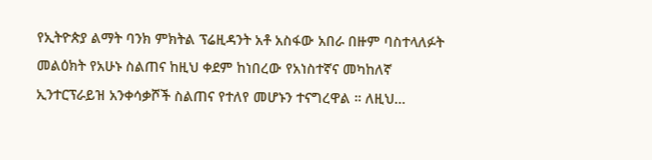የኢትዮጵያ ልማት ባንክ ምክትል ፕሬዚዳንት አቶ አስፋው አበራ በዙም ባስተላለፉት መልዕክት የአሁኑ ስልጠና ከዚህ ቀደም ከነበረው የአነስተኛና መካከለኛ ኢንተርፕራይዝ አንቀሳቃሾች ስልጠና የተለየ መሆኑን ተናግረዋል ። ለዚህ…